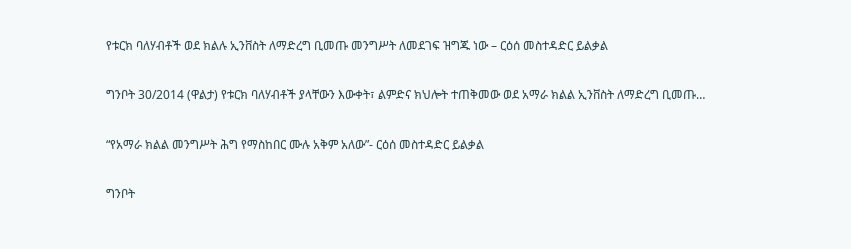የቱርክ ባለሃብቶች ወደ ክልሉ ኢንቨስት ለማድረግ ቢመጡ መንግሥት ለመደገፍ ዝግጁ ነው – ርዕሰ መስተዳድር ይልቃል

ግንቦት 30/2014 (ዋልታ) የቱርክ ባለሃብቶች ያላቸውን እውቀት፣ ልምድና ክህሎት ተጠቅመው ወደ አማራ ክልል ኢንቨስት ለማድረግ ቢመጡ…

“የአማራ ክልል መንግሥት ሕግ የማስከበር ሙሉ አቅም አለው”- ርዕሰ መስተዳድር ይልቃል

ግንቦት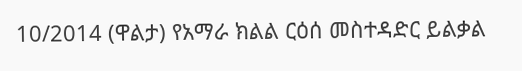10/2014 (ዋልታ) የአማራ ክልል ርዕሰ መስተዳድር ይልቃል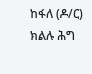ከፋለ (ዶ/ር) ክልሉ ሕግ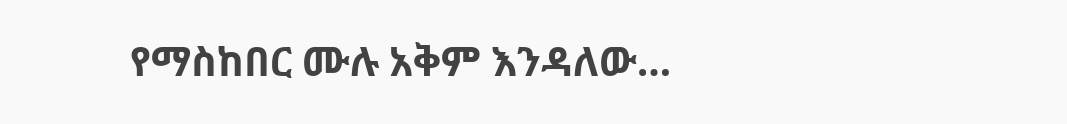የማስከበር ሙሉ አቅም እንዳለው…